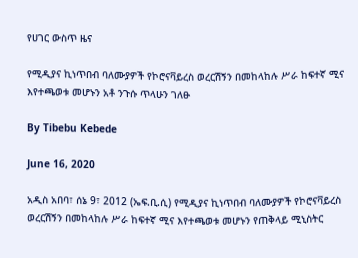የሀገር ውስጥ ዜና

የሚዲያና ኪነጥበብ ባለሙያዎች የኮሮናቫይረስ ወረርሽኝን በመከላከሉ ሥራ ከፍተኛ ሚና እየተጫወቱ መሆኑን አቶ ንጉሱ ጥላሁን ገለፁ

By Tibebu Kebede

June 16, 2020

አዲስ አበባ፣ ሰኔ 9፣ 2012 (ኤፍ.ቢ.ሲ) የሚዲያና ኪነጥበብ ባለሙያዎች የኮሮናቫይረስ ወረርሽኝን በመከላከሉ ሥራ ከፍተኛ ሚና እየተጫወቱ መሆኑን የጠቅላይ ሚኒስትር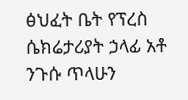ፅህፈት ቤት የፕረስ ሴክሬታሪያት ኃላፊ አቶ ንጉሱ ጥላሁን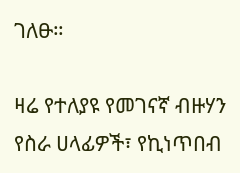ገለፁ።

ዛሬ የተለያዩ የመገናኛ ብዙሃን የስራ ሀላፊዎች፣ የኪነጥበብ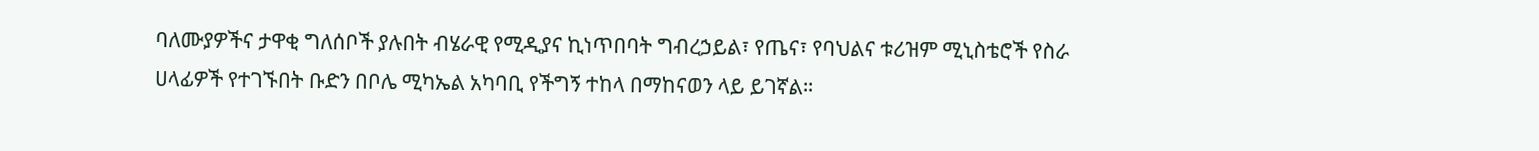ባለሙያዎችና ታዋቂ ግለሰቦች ያሉበት ብሄራዊ የሚዲያና ኪነጥበባት ግብረኃይል፣ የጤና፣ የባህልና ቱሪዝም ሚኒስቴሮች የስራ ሀላፊዎች የተገኙበት ቡድን በቦሌ ሚካኤል አካባቢ የችግኝ ተከላ በማከናወን ላይ ይገኛል።